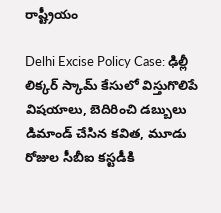రాష్ట్రీయం

Delhi Excise Policy Case: ఢిల్లీ లిక్కర్ స్కామ్ కేసులో విస్తుగొలిపే విషయాలు, బెదిరించి డబ్బులు డిమాండ్ చేసిన కవిత, మూడు రోజుల సీబీఐ కస్టడీకి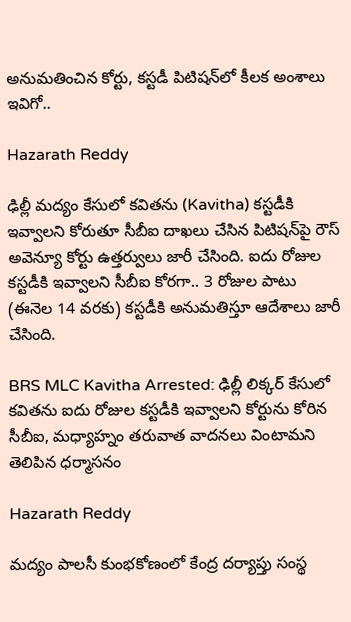అనుమతించిన కోర్టు, కస్టడీ పిటిషన్‌లో కీలక అంశాలు ఇవిగో..

Hazarath Reddy

ఢిల్లీ మద్యం కేసులో కవితను (Kavitha) కస్టడీకి ఇవ్వాలని కోరుతూ సీబీఐ దాఖలు చేసిన పిటిషన్‌పై రౌస్ అవెన్యూ కోర్టు ఉత్తర్వులు జారీ చేసింది. ఐదు రోజుల కస్టడీకి ఇవ్వాలని సీబీఐ కోరగా.. 3 రోజుల పాటు (ఈనెల 14 వరకు) కస్టడీకి అనుమతిస్తూ ఆదేశాలు జారీ చేసింది.

BRS MLC Kavitha Arrested: ఢిల్లీ లిక్కర్ కేసులో కవితను ఐదు రోజుల కస్టడీకి ఇవ్వాలని కోర్టును కోరిన సీబీఐ, మధ్యాహ్నం తరువాత వాదనలు వింటామని తెలిపిన ధర్మాసనం

Hazarath Reddy

మద్యం పాలసీ కుంభకోణంలో కేంద్ర దర్యాప్తు సంస్థ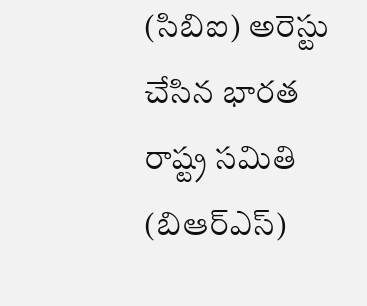(సిబిఐ) అరెస్టు చేసిన భారత రాష్ట్ర సమితి (బిఆర్‌ఎస్)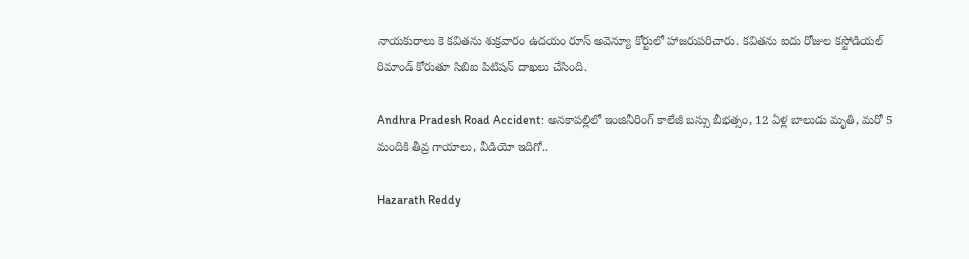నాయకురాలు కె కవితను శుక్రవారం ఉదయం రూస్ అవెన్యూ కోర్టులో హాజరుపరిచారు. కవితను ఐదు రోజుల కస్టోడియల్ రిమాండ్ కోరుతూ సిబిఐ పిటిషన్ దాఖలు చేసింది.

Andhra Pradesh Road Accident: అనకాపల్లిలో ఇంజినీరింగ్ కాలేజీ బస్సు బీభత్సం, 12 ఏళ్ల బాలుడు మృతి, మరో 5 మందికి తీవ్ర గాయాలు, వీడియో ఇదిగో..

Hazarath Reddy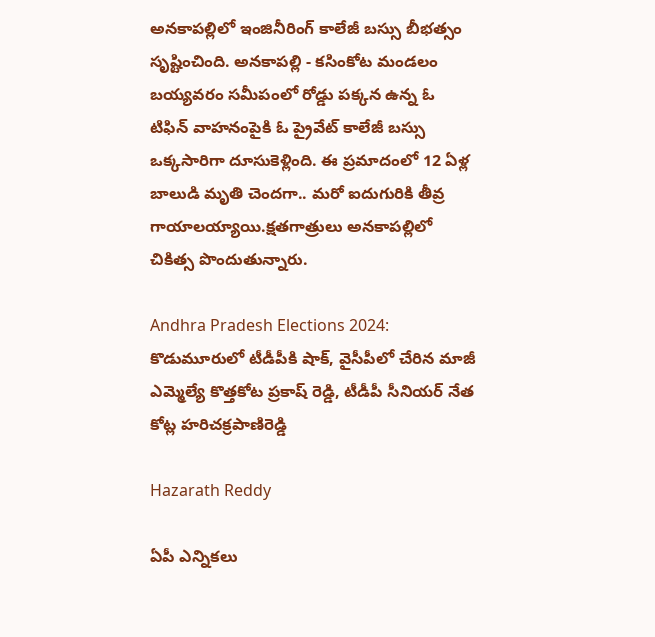అనకాపల్లిలో ఇంజినీరింగ్ కాలేజీ బస్సు బీభత్సం స‌ృష్టించింది. అనకాపల్లి - కసింకోట మండలం బయ్యవరం సమీపంలో రోడ్డు పక్కన ఉన్న ఓ టిఫిన్ వాహనంపైకి ఓ ప్రైవేట్ కాలేజీ బస్సు ఒక్కసారిగా దూసుకెళ్లింది. ఈ ప్రమాదంలో 12 ఏళ్ల బాలుడి మృతి చెందగా.. మరో ఐదుగురికి తీవ్ర గాయాలయ్యాయి.క్షతగాత్రులు అనకాపల్లిలో చికిత్స పొందుతున్నారు.

Andhra Pradesh Elections 2024: కొడుమూరులో టీడీపీకి షాక్, వైసీపీలో చేరిన మాజీ ఎమ్మెల్యే కొత్తకోట ప్రకాష్ రెడ్డి, టీడీపీ సీనియర్ నేత కోట్ల హరిచక్రపాణిరెడ్డి

Hazarath Reddy

ఏపీ ఎన్నికలు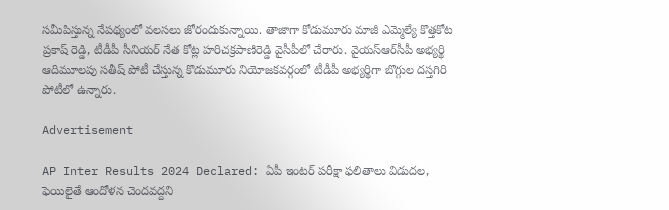సమీపిస్తున్న నేపథ్యంలో వలసలు జోరందుకున్నాయి. తాజాగా కోడుమూరు మాజీ ఎమ్మెల్యే కొత్తకోట ప్రకాష్ రెడ్డి, టీడీపీ సీనియర్ నేత కోట్ల హరిచక్రపాణిరెడ్డి వైసీపీలో చేరారు. వైయస్‌ఆర్‌సీపీ అభ్యర్థి ఆదిమూలపు సతీష్ పోటీ చేస్తున్న కొడుమూరు నియోజకవర్గంలో టీడీపీ అభ్యర్థిగా బొగ్గుల దస్తగిరి పోటీలో ఉన్నారు.

Advertisement

AP Inter Results 2024 Declared: ఏపీ ఇంటర్ పరీక్షా ఫలితాలు విడుదల, ఫెయిలైతే ఆందోళన చెందవద్దని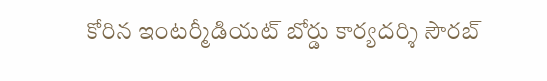కోరిన ఇంటర్మీడియట్ బోర్డు కార్యదర్శి సౌరబ్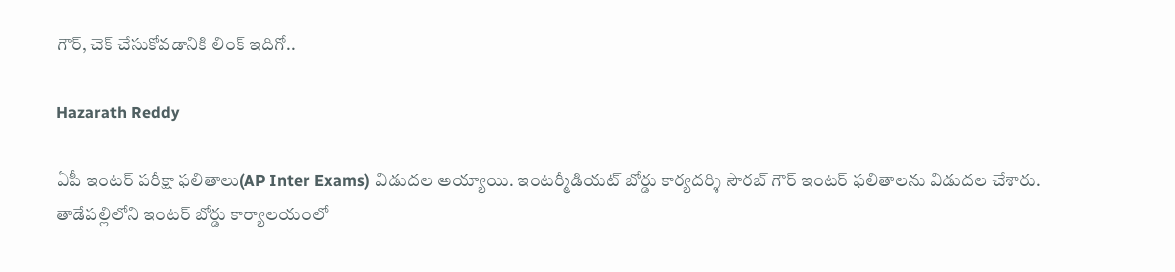గౌర్, చెక్ చేసుకోవడానికి లింక్ ఇదిగో..

Hazarath Reddy

ఏపీ ఇంటర్ పరీక్షా ఫలితాలు(AP Inter Exams) విడుదల అయ్యాయి. ఇంటర్మీడియట్ బోర్డు కార్యదర్శి సౌరబ్ గౌర్ ఇంటర్ ఫలితాలను విడుదల చేశారు. తాడేపల్లిలోని ఇంటర్ బోర్డు కార్యాలయంలో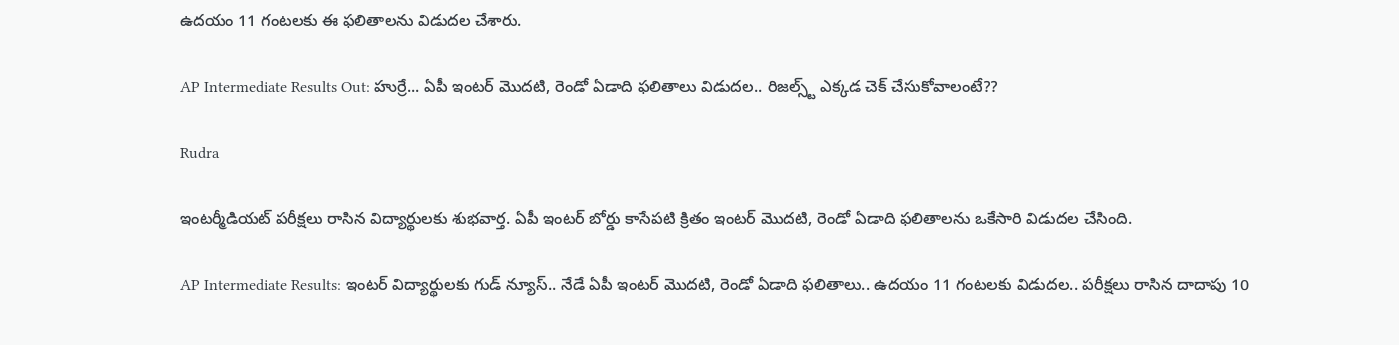ఉదయం 11 గంటలకు ఈ ఫలితాలను విడుదల చేశారు.

AP Intermediate Results Out: హుర్రే... ఏపీ ఇంట‌ర్ మొదటి, రెండో ఏడాది ఫ‌లితాలు విడుదల.. రిజల్స్ట్ ఎక్కడ చెక్ చేసుకోవాలంటే??

Rudra

ఇంట‌ర్మీడియ‌ట్ ప‌రీక్ష‌లు రాసిన విద్యార్థులకు శుభవార్త. ఏపీ ఇంటర్ బోర్డు కాసేపటి క్రితం ఇంటర్ మొదటి, రెండో ఏడాది ఫలితాలను ఒకేసారి విడుదల చేసింది.

AP Intermediate Results: ఇంటర్ విద్యార్థులకు గుడ్ న్యూస్.. నేడే ఏపీ ఇంట‌ర్ మొదటి, రెండో ఏడాది ఫ‌లితాలు.. ఉద‌యం 11 గంట‌ల‌కు విడుద‌ల‌.. ప‌రీక్ష‌లు రాసిన దాదాపు 10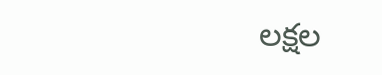ల‌క్ష‌ల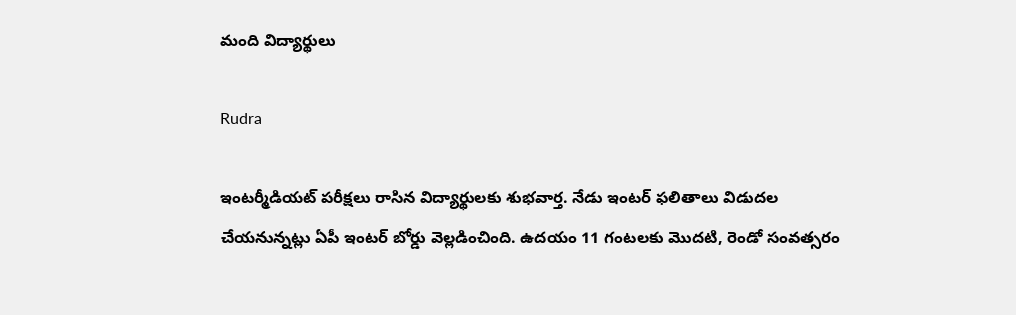మంది విద్యార్థులు

Rudra

ఇంట‌ర్మీడియ‌ట్ ప‌రీక్ష‌లు రాసిన విద్యార్థులకు శుభవార్త. నేడు ఇంటర్ ఫ‌లితాలు విడుద‌ల చేయ‌నున్న‌ట్లు ఏపీ ఇంటర్ బోర్డు వెల్ల‌డించింది. ఉద‌యం 11 గంట‌ల‌కు మొద‌టి, రెండో సంవ‌త్స‌రం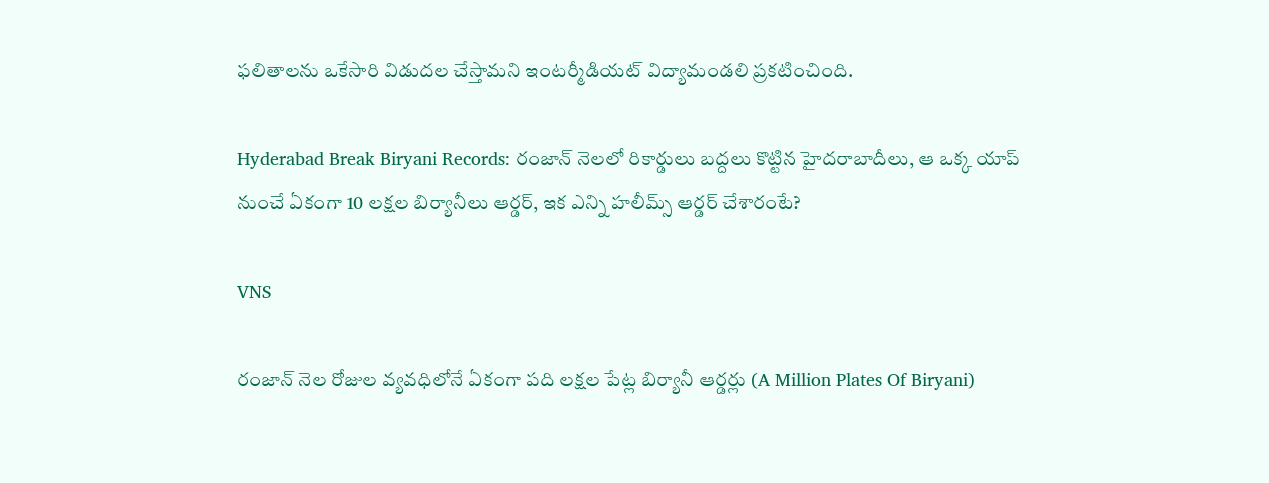ఫ‌లితాల‌ను ఒకేసారి విడుద‌ల చేస్తామ‌ని ఇంట‌ర్మీడియ‌ట్ విద్యామండ‌లి ప్ర‌క‌టించింది.

Hyderabad Break Biryani Records: రంజాన్ నెల‌లో రికార్డులు బ‌ద్ద‌లు కొట్టిన హైద‌రాబాదీలు, ఆ ఒక్క యాప్ నుంచే ఏకంగా 10 ల‌క్ష‌ల బిర్యానీలు ఆర్డ‌ర్, ఇక ఎన్ని హ‌లీమ్స్ ఆర్డ‌ర్ చేశారంటే?

VNS

రంజాన్‌ నెల రోజుల వ్యవధిలోనే ఏకంగా పది లక్షల పేట్ల బిర్యానీ ఆర్డర్లు (A Million Plates Of Biryani)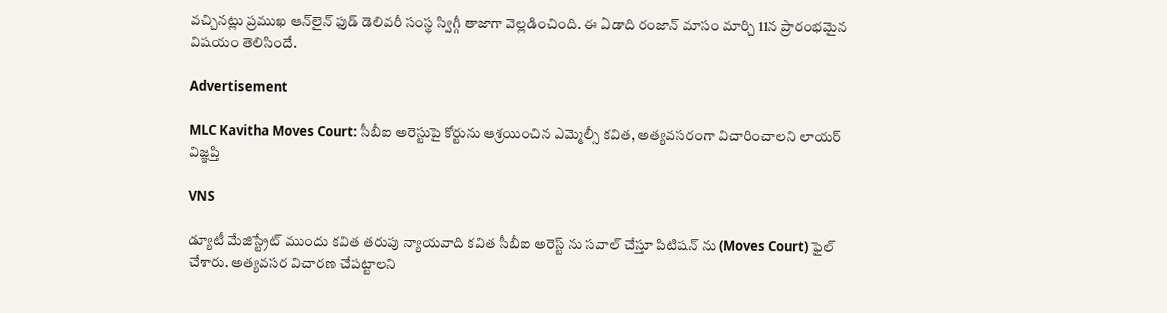వచ్చినట్లు ప్రముఖ ఆన్‌లైన్‌ ఫుడ్‌ డెలివరీ సంస్థ స్విగ్గీ తాజాగా వెల్లడించింది. ఈ ఏడాది రంజాన్‌ మాసం మార్చి 11న ప్రారంభమైన విషయం తెలిసిందే.

Advertisement

MLC Kavitha Moves Court: సీబీఐ అరెస్టుపై కోర్టును ఆశ్ర‌యించిన ఎమ్మెల్సీ క‌విత‌, అత్య‌వ‌స‌రంగా విచారించాల‌ని లాయ‌ర్ విజ్ఞ‌ప్తి

VNS

డ్యూటీ మేజిస్ట్రేట్ ముందు కవిత తరుపు న్యాయవాది కవిత సీబీఐ అరెస్ట్ ను సవాల్ చేస్తూ పిటిషన్ ను (Moves Court) ఫైల్ చేశారు. అత్యవసర విచారణ చేపట్టాలని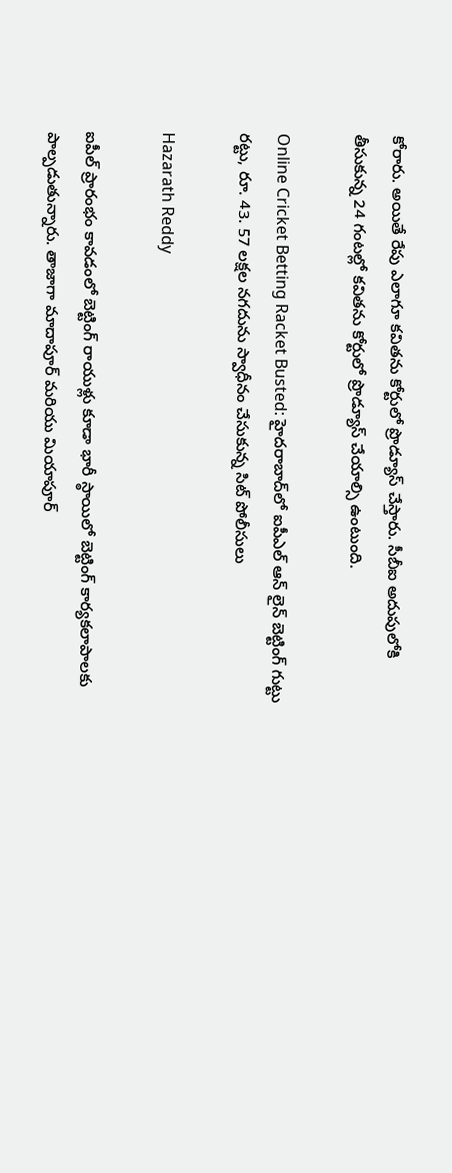కోరారు. అయితే రేపు ఎలాగూ కవితను కోర్టులో ప్రొడ్యూస్ చేస్తారు. సీబీఐ అదుపులోకి తీసుకున్న 24 గంటల్లో కవితను కోర్టులో ప్రొడ్యూస్ చేయాల్సి ఉంటుంది.

Online Cricket Betting Racket Busted: హైదరాబాద్‌లో ఐపీఎల్ ఆన్ లైన్ బెట్టింగ్ గుట్టు రట్టు, రూ. 43. 57 లక్షల నగదును స్వాధీనం చేసుకున్న సిట్ పోలీసులు

Hazarath Reddy

ఐపీల్ ప్రారంభం కావడంలో బెట్టింగ్ రాయుళ్లు కూడా భారీ స్ఠాయిలో బెట్టింగ్ కార్యకలాపాలకు పాల్పడుతున్నారు. తాజాగా మాదాపూర్ మరియు మియాపూర్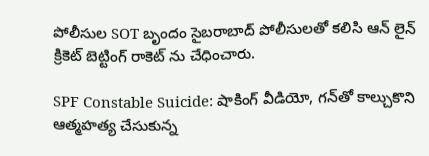పోలీసుల SOT బృందం సైబరాబాద్ పోలీసులతో కలిసి ఆన్ లైన్ క్రికెట్ బెట్టింగ్ రాకెట్ ను చేధించారు.

SPF Constable Suicide: షాకింగ్ వీడియో, గన్‌తో కాల్చుకొని ఆత్మహత్య చేసుకున్న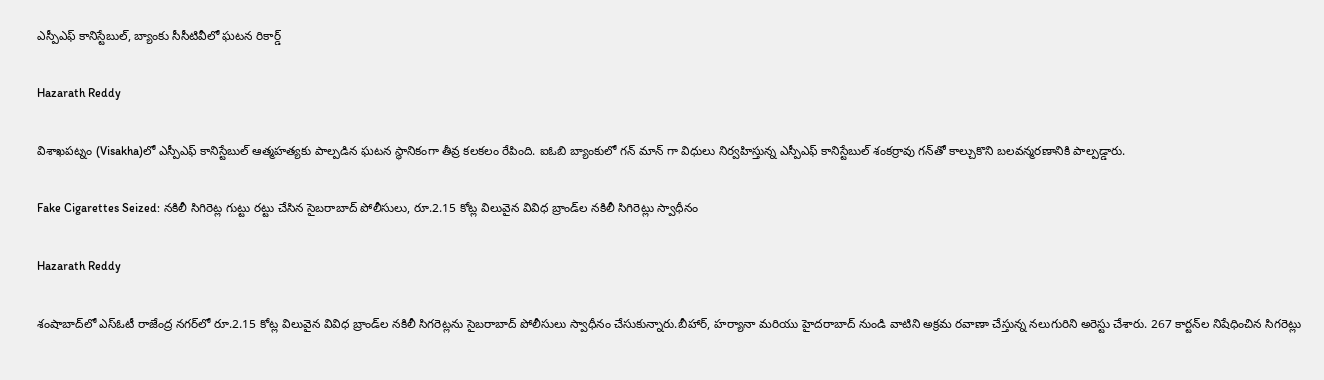ఎస్పీఎఫ్ కానిస్టేబుల్, బ్యాంకు సీసీటివీలో ఘటన రికార్డ్

Hazarath Reddy

విశాఖపట్నం (Visakha)లో ఎస్పీఎఫ్ కానిస్టేబుల్ ఆత్మహత్యకు పాల్పడిన ఘటన స్థానికంగా తీవ్ర కలకలం రేపింది. ఐఓబి బ్యాంకులో గన్ మాన్ గా విధులు నిర్వహిస్తున్న ఎస్పీఎఫ్ కానిస్టేబుల్ శంకర్రావు గన్‌తో కాల్చుకొని బలవన్మరణానికి పాల్పడ్డారు.

Fake Cigarettes Seized: నకిలీ సిగిరెట్ల గుట్టు రట్టు చేసిన సైబరాబాద్ పోలీసులు, రూ.2.15 కోట్ల విలువైన వివిధ బ్రాండ్‌ల నకిలీ సిగిరెట్లు స్వాధీనం

Hazarath Reddy

శంషాబాద్‌లో ఎస్‌ఓటీ రాజేంద్ర నగర్‌లో రూ.2.15 కోట్ల విలువైన వివిధ బ్రాండ్‌ల నకిలీ సిగరెట్లను సైబరాబాద్ పోలీసులు స్వాధీనం చేసుకున్నారు.బీహార్, హర్యానా మరియు హైదరాబాద్ నుండి వాటిని అక్రమ రవాణా చేస్తున్న నలుగురిని అరెస్టు చేశారు. 267 కార్టన్‌ల నిషేధించిన సిగరెట్లు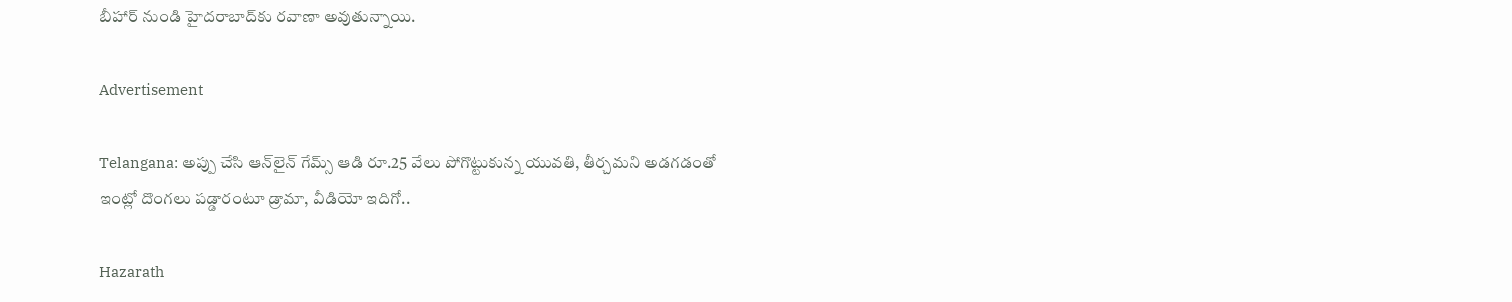బీహార్ నుండి హైదరాబాద్‌కు రవాణా అవుతున్నాయి.

Advertisement

Telangana: అప్పు చేసి ఆన్‌లైన్‌ గేమ్స్‌ ఆడి రూ.25 వేలు పోగొట్టుకున్న యువతి, తీర్చమని అడగడంతో ఇంట్లో దొంగలు పడ్డారంటూ డ్రామా, వీడియో ఇదిగో..

Hazarath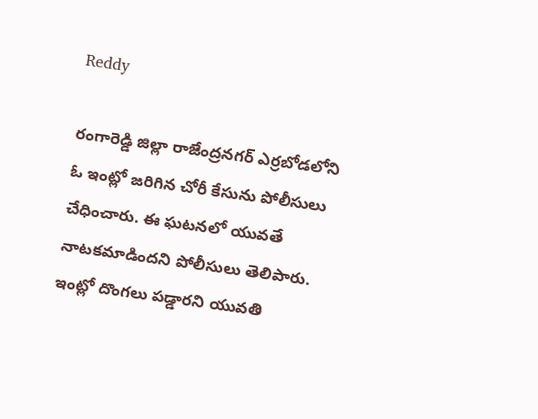Reddy

రంగారెడ్డి జిల్లా రాజేంద్రనగర్‌ ఎర్రబోడలోని ఓ ఇంట్లో జరిగిన చోరీ కేసును పోలీసులు చేధించారు. ఈ ఘటనలో యువతే నాటకమాడిందని పోలీసులు తెలిపారు. ఇంట్లో దొంగలు పడ్డారని యువతి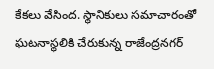కేకలు వేసింద. స్థానికులు సమాచారంతో ఘటనాస్థలికి చేరుకున్న రాజేంద్రనగర్‌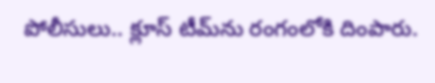పోలీసులు.. క్లూస్‌ టీమ్‌ను రంగంలోకి దింపారు.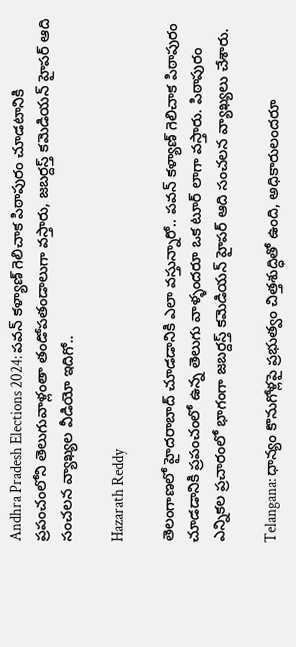Andhra Pradesh Elections 2024: పవన్ కళ్యాణ్ గెలిచాక పిఠాపురం చూడటానికి ప్రపంచంలోని తెలుగువాళ్లంతా తండోపతండాలుగా వస్తారు, జబర్దస్త్ కమెడియన్ హైపర్ ఆది సంచలన వ్యాఖ్యల వీడియో ఇదిగో..

Hazarath Reddy

తెలంగాణలో హైదరాబాద్ చూడడానికి ఎలా వస్తున్నారో.. పవన్ కళ్యాణ్ గెలిచాక పిఠాపురం చూడడానికి ప్రపంచంలో ఉన్న తెలుగు వాళ్ళందరూ ఒక టూర్ లాగా వస్తారు. పిఠాపురం ఎన్నికల ప్రచారంలో భాగంగా జబర్దస్త్ కమెడియన్ హైపర్ ఆది సంచలన వ్యాఖ్యలు చేశారు.

Telangana: ధాన్యం కొనుగోళ్లపై ప్రభుత్వం చిత్తశుద్ధితో ఉంది, అధికారులందరూ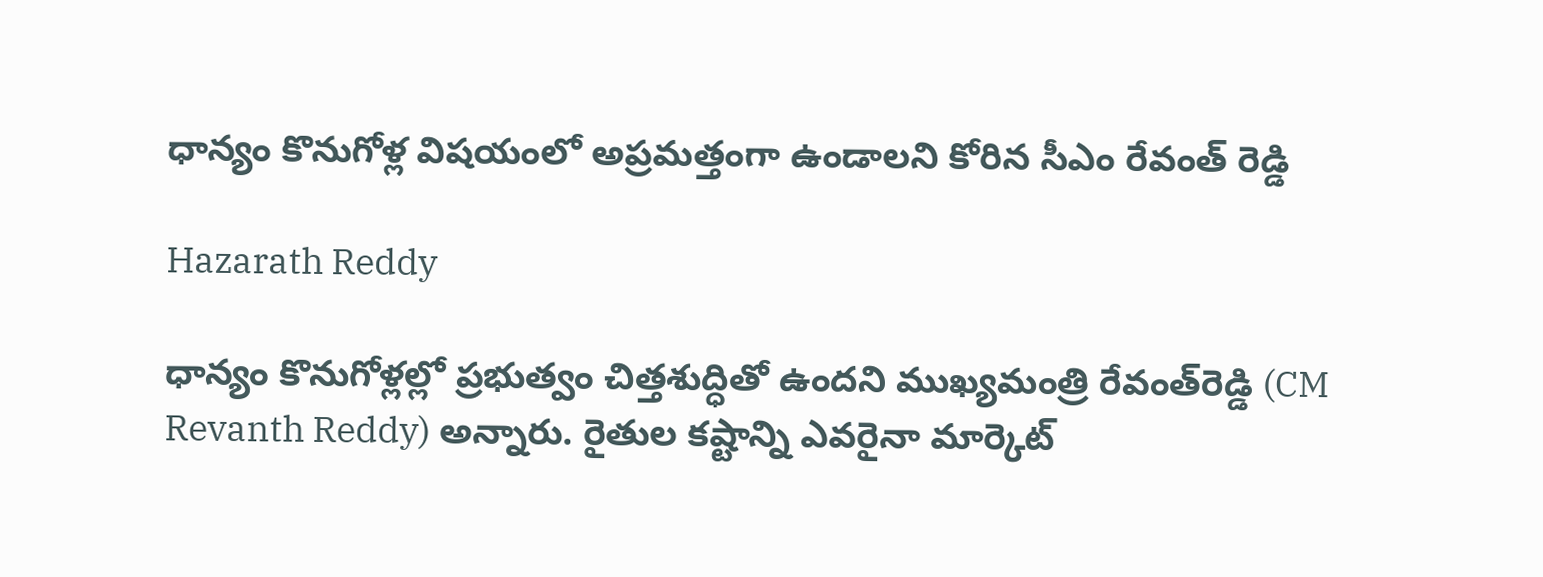ధాన్యం కొనుగోళ్ల విషయంలో అప్రమత్తంగా ఉండాలని కోరిన సీఎం రేవంత్ రెడ్డి

Hazarath Reddy

ధాన్యం కొనుగోళ్లల్లో ప్రభుత్వం చిత్తశుద్ధితో ఉందని ముఖ్యమంత్రి రేవంత్‌రెడ్డి (CM Revanth Reddy) అన్నారు. రైతుల కష్టాన్ని ఎవరైనా మార్కెట్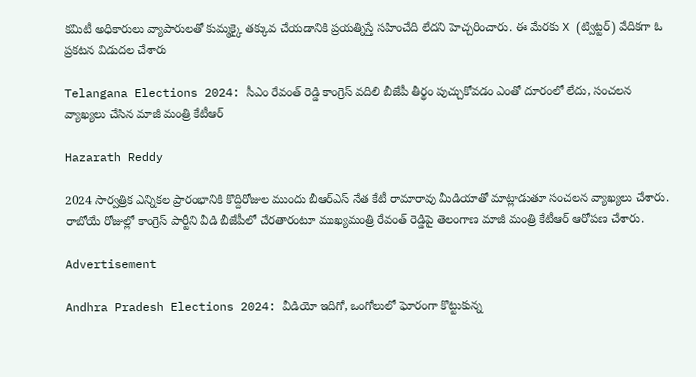కమిటీ అధికారులు వ్యాపారులతో కుమ్మక్కై తక్కువ చేయడానికి ప్రయత్నిస్తే సహించేది లేదని హెచ్చరించారు. ఈ మేరకు X (ట్విట్టర్) వేదికగా ఓ ప్రకటన విడుదల చేశారు

Telangana Elections 2024: సీఎం రేవంత్ రెడ్డి కాంగ్రెస్ వదిలి బీజేపీ తీర్థం పుచ్చుకోవడం ఎంతో దూరంలో లేదు, సంచలన వ్యాఖ్యలు చేసిన మాజీ మంత్రి కేటీఆర్

Hazarath Reddy

2024 సార్వత్రిక ఎన్నికల ప్రారంభానికి కొద్దిరోజుల ముందు బీఆర్‌ఎస్ నేత కేటీ రామారావు మీడియాతో మాట్లాడుతూ సంచలన వ్యాఖ్యలు చేశారు. రాబోయే రోజుల్లో కాంగ్రెస్ పార్టీని వీడి బీజేపీలో చేరతారంటూ ముఖ్యమంత్రి రేవంత్ రెడ్డిపై తెలంగాణ మాజీ మంత్రి కేటీఆర్ ఆరోపణ చేశారు.

Advertisement

Andhra Pradesh Elections 2024: వీడియో ఇదిగో, ఒంగోలులో ఘోరంగా కొట్టుకున్న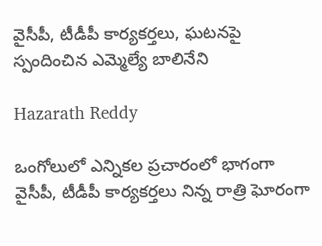వైసీపీ, టీడీపీ కార్యకర్తలు, ఘటనపై స్పందించిన ఎమ్మెల్యే బాలినేని

Hazarath Reddy

ఒంగోలులో ఎన్నికల ప్రచారంలో భాగంగా వైసీపీ, టీడీపీ కార్యకర్తలు నిన్న రాత్రి ఘోరంగా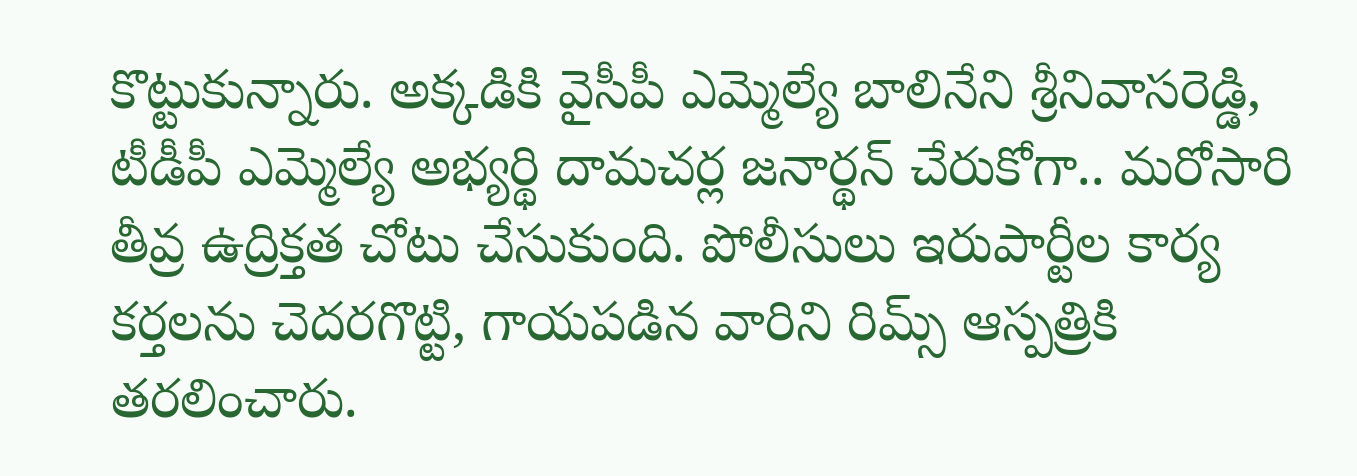కొట్టుకున్నారు. అక్కడికి వైసీపీ ఎమ్మెల్యే బాలినేని శ్రీనివాసరెడ్డి, టీడీపీ ఎమ్మెల్యే అభ్యర్థి దామచర్ల జనార్థన్ చేరుకోగా.. మరోసారి తీవ్ర ఉద్రిక్తత చోటు చేసుకుంది. పోలీసులు ఇరుపార్టీల కార్య కర్తలను చెదరగొట్టి, గాయపడిన వారిని రిమ్స్ ఆస్పత్రికి తరలించారు.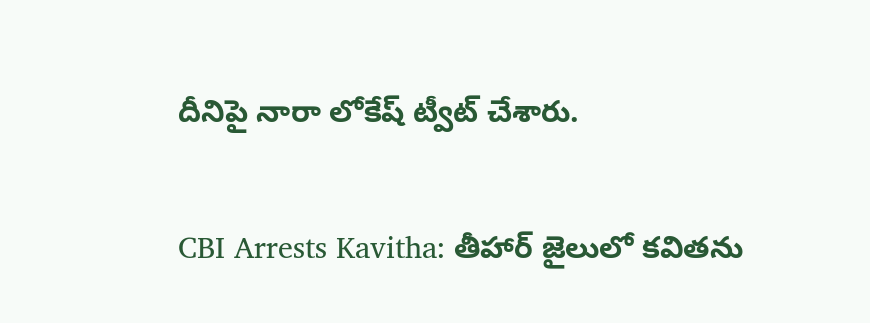దీనిపై నారా లోకేష్ ట్వీట్ చేశారు.

CBI Arrests Kavitha: తీహార్‌ జైలులో కవితను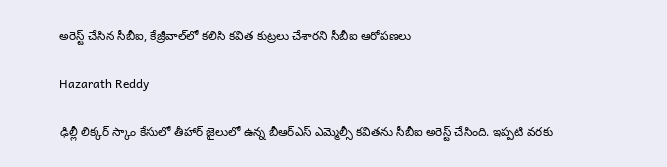అరెస్ట్ చేసిన సీబీఐ, కేజ్రీవాల్‌లో కలిసి కవిత కుట్రలు చేశారని సీబీఐ ఆరోపణలు

Hazarath Reddy

ఢిల్లీ లిక్కర్‌ స్కాం కేసులో తీహార్‌ జైలులో ఉన్న బీఆర్‌ఎస్‌ ఎమ్మెల్సీ కవితను సీబీఐ అరెస్ట్‌ చేసింది. ఇప్పటి వరకు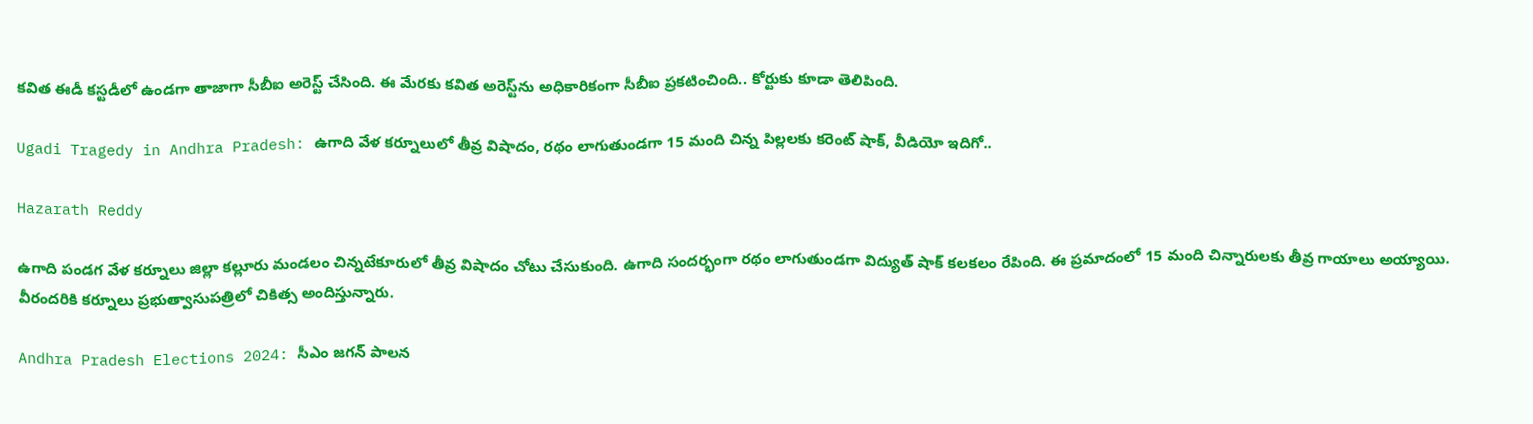కవిత ఈడీ కస్టడీలో ఉండగా తాజాగా సీబీఐ అరెస్ట్‌ చేసింది. ఈ మేరకు కవిత అరెస్ట్‌ను అధికారికంగా సీబీఐ ప్రకటించింది.. కోర్టుకు కూడా తెలిపింది.

Ugadi Tragedy in Andhra Pradesh: ఉగాది వేళ కర్నూలులో తీవ్ర విషాదం, రథం లాగుతుండగా 15 మంది చిన్న పిల్లలకు కరెంట్ షాక్, వీడియో ఇదిగో..

Hazarath Reddy

ఉగాది పండగ వేళ కర్నూలు జిల్లా కల్లూరు మండలం చిన్నటేకూరులో తీవ్ర విషాదం చోటు చేసుకుంది. ఉగాది సందర్భంగా రథం లాగుతుండగా విద్యుత్ షాక్ కలకలం రేపింది. ఈ ప్రమాదంలో 15 మంది చిన్నారులకు తీవ్ర గాయాలు అయ్యాయి. వీరందరికి కర్నూలు ప్రభుత్వాసుపత్రిలో చికిత్స అందిస్తున్నారు.

Andhra Pradesh Elections 2024: సీఎం జగన్ పాలన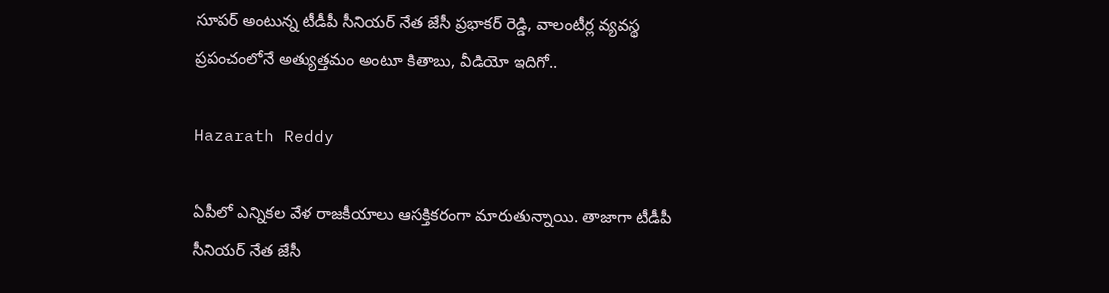సూపర్ అంటున్న టీడీపీ సీనియర్ నేత జేసీ ప్రభాకర్ రెడ్డి, వాలంటీర్ల వ్యవస్థ ప్రపంచంలోనే అత్యుత్తమం అంటూ కితాబు, వీడియో ఇదిగో..

Hazarath Reddy

ఏపీలో ఎన్నికల వేళ రాజకీయాలు ఆసక్తికరంగా మారుతున్నాయి. తాజాగా టీడీపీ సీనియర్ నేత జేసీ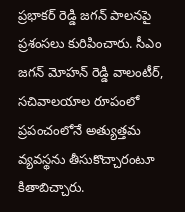ప్రభాకర్ రెడ్డి జగన్ పాలనపై ప్రశంసలు కురిపించారు. సీఎం జగన్ మోహన్ రెడ్డి వాలంటీర్, సచివాలయాల రూపంలో ప్రపంచంలోనే అత్యుత్తమ వ్యవస్థ‌ను తీసుకొచ్చారంటూ కితాబిచ్చారు.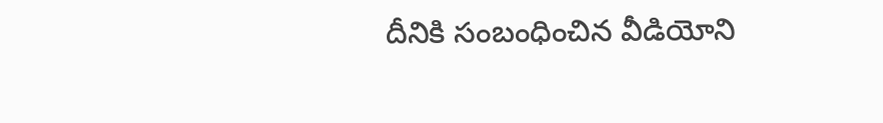దీనికి సంబంధించిన వీడియోని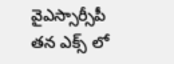వైఎస్సార్సీపీ తన ఎక్స్ లో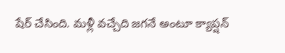షేర్ చేసింది. మళ్లీ వచ్చేది జగనే అంటూ క్యాప్షన్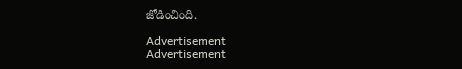జోడించింది.

Advertisement
Advertisement